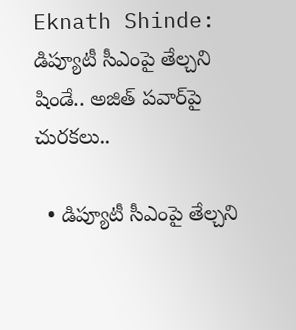Eknath Shinde: డిప్యూటీ సీఎంపై తేల్చని షిండే.. అజిత్ పవార్‌పై చురకలు..

  • డిప్యూటీ సీఎంపై తేల్చని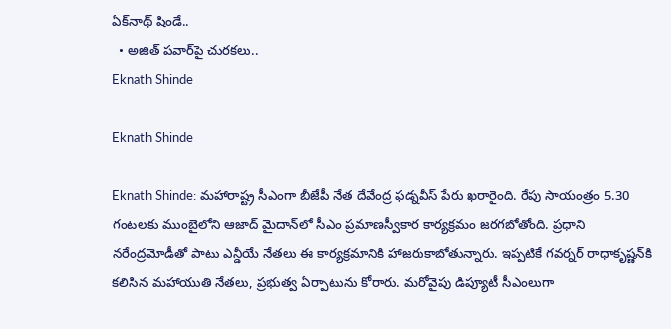ఏక్‌నాథ్ షిండే..
  • అజిత్ పవార్‌పై చురకలు..
Eknath Shinde

Eknath Shinde

Eknath Shinde: మహారాష్ట్ర సీఎంగా బీజేపీ నేత దేవేంద్ర ఫడ్నవీస్ పేరు ఖరారైంది. రేపు సాయంత్రం 5.30 గంటలకు ముంబైలోని ఆజాద్ మైదాన్‌లో సీఎం ప్రమాణస్వీకార కార్యక్రమం జరగబోతోంది. ప్రధాని నరేంద్రమోడీతో పాటు ఎన్డీయే నేతలు ఈ కార్యక్రమానికి హాజరుకాబోతున్నారు. ఇప్పటికే గవర్నర్ రాధాకృ‌ష్ణన్‌కి కలిసిన మహాయుతి నేతలు, ప్రభుత్వ ఏర్పాటును కోరారు. మరోవైపు డిప్యూటీ సీఎంలుగా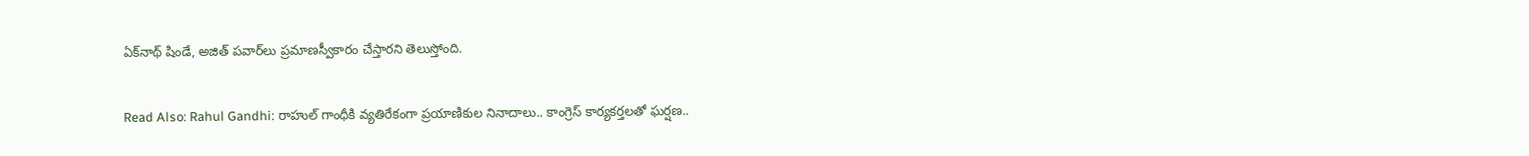ఏక్‌నాథ్ షిండే, అజిత్ పవార్‌లు ప్రమాణస్వీకారం చేస్తారని తెలుస్తోంది.

Read Also: Rahul Gandhi: రాహుల్ గాంధీకి వ్యతిరేకంగా ప్రయాణికుల నినాదాలు.. కాంగ్రెస్ కార్యకర్తలతో ఘర్షణ..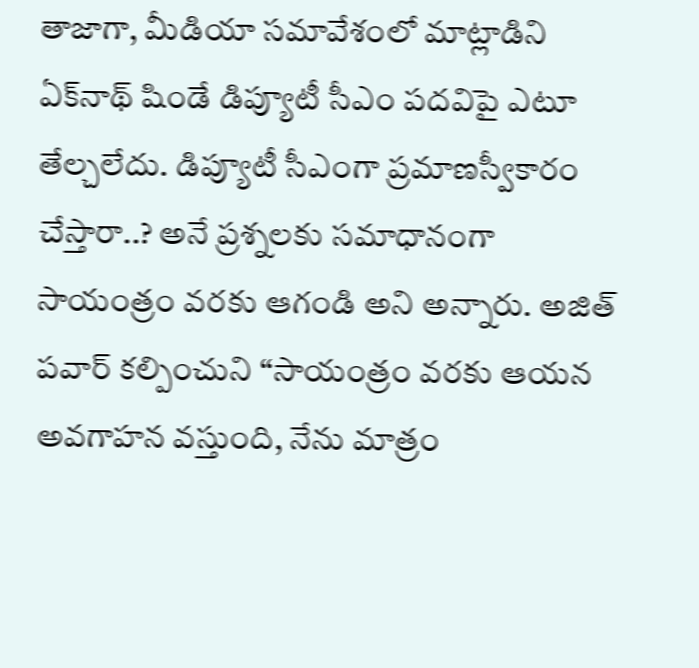తాజాగా, మీడియా సమావేశంలో మాట్లాడిని ఏక్‌నాథ్ షిండే డిప్యూటీ సీఎం పదవిపై ఎటూ తేల్చలేదు. డిప్యూటీ సీఎంగా ప్రమాణస్వీకారం చేస్తారా..? అనే ప్రశ్నలకు సమాధానంగా సాయంత్రం వరకు ఆగండి అని అన్నారు. అజిత్ పవార్ కల్పించుని ‘‘సాయంత్రం వరకు ఆయన అవగాహన వస్తుంది, నేను మాత్రం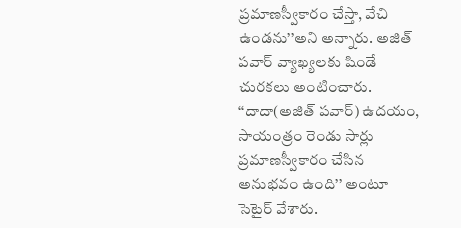ప్రమాణస్వీకారం చేస్తా, వేచి ఉండను’’అని అన్నారు. అజిత్ పవార్ వ్యాఖ్యలకు షిండే చురకలు అంటించారు. ‘‘దాదా(అజిత్ పవార్) ఉదయం, సాయంత్రం రెండు సార్లు ప్రమాణస్వీకారం చేసిన అనుభవం ఉంది’’ అంటూ సెటైర్ వేశారు.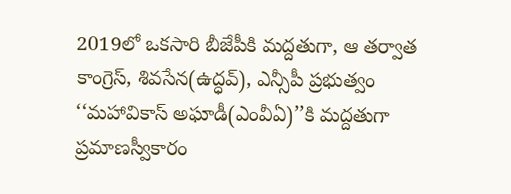2019లో ఒకసారి బీజేపీకి మద్దతుగా, ఆ తర్వాత కాంగ్రెస్, శివసేన(ఉద్ధవ్), ఎన్సీపీ ప్రభుత్వం ‘‘మహావికాస్ అఘాడీ(ఎంవీఏ)’’కి మద్దతుగా ప్రమాణస్వీకారం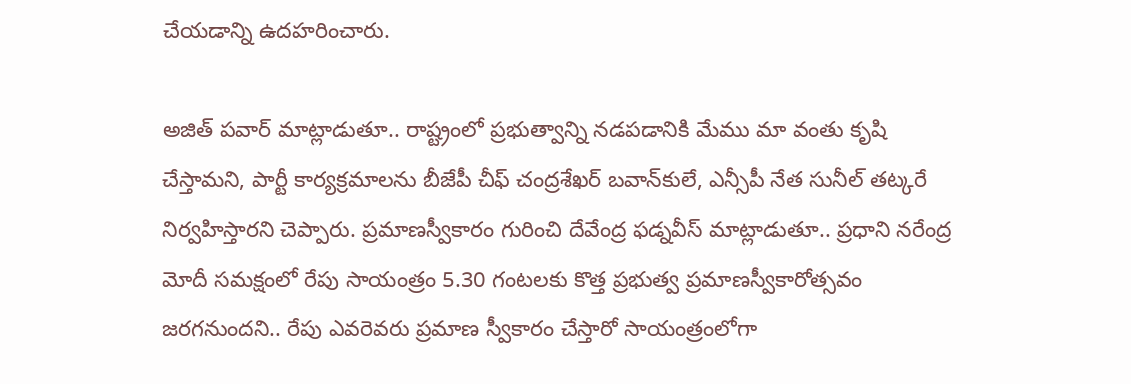చేయడాన్ని ఉదహరించారు.

అజిత్ పవార్ మాట్లాడుతూ.. రాష్ట్రంలో ప్రభుత్వాన్ని నడపడానికి మేము మా వంతు కృ‌షి చేస్తామని, పార్టీ కార్యక్రమాలను బీజేపీ చీఫ్ చంద్రశేఖర్ బవాన్‌కులే, ఎన్సీపీ నేత సునీల్ తట్కరే నిర్వహిస్తారని చెప్పారు. ప్రమాణస్వీకారం గురించి దేవేంద్ర ఫడ్నవీస్ మాట్లాడుతూ.. ప్రధాని నరేంద్ర మోదీ సమక్షంలో రేపు సాయంత్రం 5.30 గంటలకు కొత్త ప్రభుత్వ ప్రమాణస్వీకారోత్సవం జరగనుందని.. రేపు ఎవరెవరు ప్రమాణ స్వీకారం చేస్తారో సాయంత్రంలోగా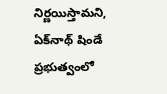నిర్ణయిస్తామని, ఏక్‌నాథ్ షిండే ప్రభుత్వంలో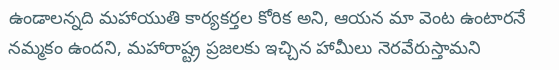ఉండాలన్నది మహాయుతి కార్యకర్తల కోరిక అని, ఆయన మా వెంట ఉంటారనే నమ్మకం ఉందని, మహారాష్ట్ర ప్రజలకు ఇచ్చిన హామీలు నెరవేరుస్తామని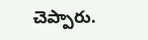చెప్పారు.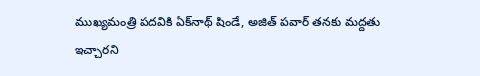ముఖ్యమంత్రి పదవికి ఏక్‌నాథ్ షిండే, అజిత్ పవార్ తనకు మద్దతు ఇచ్చారని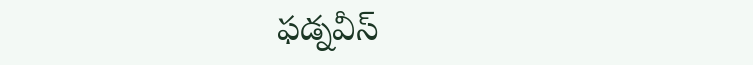ఫడ్నవీస్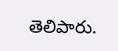తెలిపారు.